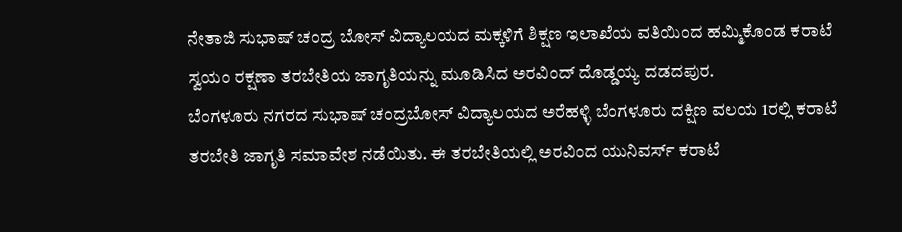ನೇತಾಜಿ ಸುಭಾಷ್ ಚಂದ್ರ ಬೋಸ್ ವಿದ್ಯಾಲಯದ ಮಕ್ಕಳಿಗೆ ಶಿಕ್ಷಣ ಇಲಾಖೆಯ ವತಿಯಿಂದ ಹಮ್ಮಿಕೊಂಡ ಕರಾಟೆ ಸ್ವಯಂ ರಕ್ಷಣಾ ತರಬೇತಿಯ ಜಾಗೃತಿಯನ್ನು ಮೂಡಿಸಿದ ಅರವಿಂದ್ ದೊಡ್ಡಯ್ಯ ದಡದಪುರ.
ಬೆಂಗಳೂರು ನಗರದ ಸುಭಾಷ್ ಚಂದ್ರಬೋಸ್ ವಿದ್ಯಾಲಯದ ಅರೆಹಳ್ಳಿ ಬೆಂಗಳೂರು ದಕ್ಷಿಣ ವಲಯ 1ರಲ್ಲಿ ಕರಾಟೆ ತರಬೇತಿ ಜಾಗೃತಿ ಸಮಾವೇಶ ನಡೆಯಿತು. ಈ ತರಬೇತಿಯಲ್ಲಿ ಅರವಿಂದ ಯುನಿವರ್ಸ್ ಕರಾಟೆ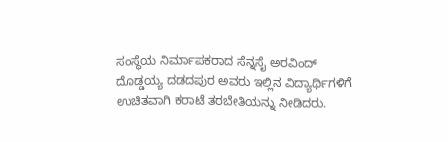ಸಂಸ್ಥೆಯ ನಿರ್ಮಾಪಕರಾದ ಸೆನ್ನಸೈ ಅರವಿಂದ್ ದೊಡ್ಡಯ್ಯ ದಡದಪುರ ಅವರು ಇಲ್ಲಿನ ವಿದ್ಯಾರ್ಥಿಗಳಿಗೆ ಉಚಿತವಾಗಿ ಕರಾಟೆ ತರಬೇತಿಯನ್ನು ನೀಡಿದರು.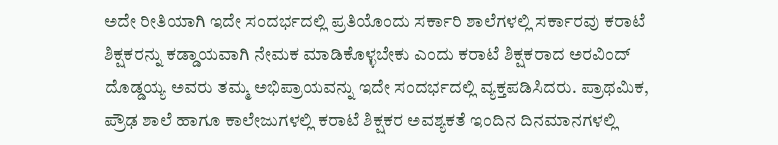ಅದೇ ರೀತಿಯಾಗಿ ಇದೇ ಸಂದರ್ಭದಲ್ಲಿ ಪ್ರತಿಯೊಂದು ಸರ್ಕಾರಿ ಶಾಲೆಗಳಲ್ಲಿ ಸರ್ಕಾರವು ಕರಾಟೆ ಶಿಕ್ಷಕರನ್ನು ಕಡ್ಡಾಯವಾಗಿ ನೇಮಕ ಮಾಡಿಕೊಳ್ಳಬೇಕು ಎಂದು ಕರಾಟೆ ಶಿಕ್ಷಕರಾದ ಅರವಿಂದ್ ದೊಡ್ಡಯ್ಯ ಅವರು ತಮ್ಮ ಅಭಿಪ್ರಾಯವನ್ನು ಇದೇ ಸಂದರ್ಭದಲ್ಲಿ ವ್ಯಕ್ತಪಡಿಸಿದರು. ಪ್ರಾಥಮಿಕ, ಪ್ರೌಢ ಶಾಲೆ ಹಾಗೂ ಕಾಲೇಜುಗಳಲ್ಲಿ ಕರಾಟೆ ಶಿಕ್ಷಕರ ಅವಶ್ಯಕತೆ ಇಂದಿನ ದಿನಮಾನಗಳಲ್ಲಿ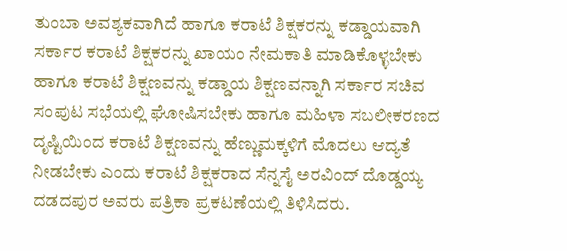ತುಂಬಾ ಅವಶ್ಯಕವಾಗಿದೆ ಹಾಗೂ ಕರಾಟೆ ಶಿಕ್ಷಕರನ್ನು ಕಡ್ಡಾಯವಾಗಿ ಸರ್ಕಾರ ಕರಾಟೆ ಶಿಕ್ಷಕರನ್ನು ಖಾಯಂ ನೇಮಕಾತಿ ಮಾಡಿಕೊಳ್ಳಬೇಕು ಹಾಗೂ ಕರಾಟೆ ಶಿಕ್ಷಣವನ್ನು ಕಡ್ಡಾಯ ಶಿಕ್ಷಣವನ್ನಾಗಿ ಸರ್ಕಾರ ಸಚಿವ ಸಂಪುಟ ಸಭೆಯಲ್ಲಿ ಘೋಷಿಸಬೇಕು ಹಾಗೂ ಮಹಿಳಾ ಸಬಲೀಕರಣದ ದೃಷ್ಟಿಯಿಂದ ಕರಾಟೆ ಶಿಕ್ಷಣವನ್ನು ಹೆಣ್ಣುಮಕ್ಕಳಿಗೆ ಮೊದಲು ಆದ್ಯತೆ ನೀಡಬೇಕು ಎಂದು ಕರಾಟೆ ಶಿಕ್ಷಕರಾದ ಸೆನ್ನಸೈ ಅರವಿಂದ್ ದೊಡ್ಡಯ್ಯ ದಡದಪುರ ಅವರು ಪತ್ರಿಕಾ ಪ್ರಕಟಣೆಯಲ್ಲಿ ತಿಳಿಸಿದರು.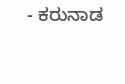- ಕರುನಾಡ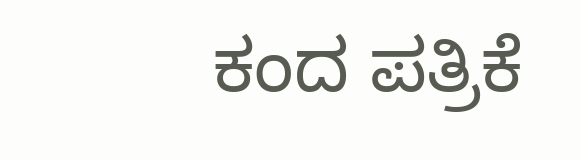ಕಂದ ಪತ್ರಿಕೆ